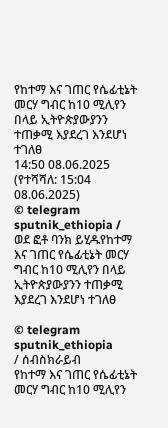የከተማ እና ገጠር የሴፊቲኔት መርሃ ግብር ከ10 ሚሊየን በላይ ኢትዮጵያውያንን ተጠቃሚ እያደረገ እንደሆነ ተገለፀ
14:50 08.06.2025 (የተሻሻለ: 15:04 08.06.2025)
© telegram sputnik_ethiopia / ወደ ፎቶ ባንክ ይሂዱየከተማ እና ገጠር የሴፊቲኔት መርሃ ግብር ከ10 ሚሊየን በላይ ኢትዮጵያውያንን ተጠቃሚ እያደረገ እንደሆነ ተገለፀ

© telegram sputnik_ethiopia
/ ሰብስክራይብ
የከተማ እና ገጠር የሴፊቲኔት መርሃ ግብር ከ10 ሚሊየን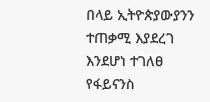በላይ ኢትዮጵያውያንን ተጠቃሚ እያደረገ እንደሆነ ተገለፀ
የፋይናንስ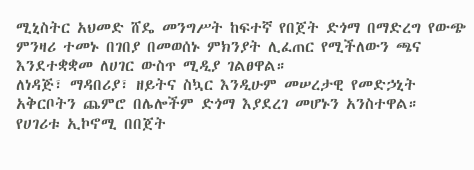ሚኒስትር አህመድ ሸዴ መንግሥት ከፍተኛ የበጀት ድጎማ በማድረግ የውጭ ምንዛሪ ተመኑ በገበያ በመወሰኑ ምክንያት ሊፈጠር የሚችለውን ጫና እንደተቋቋመ ለሀገር ውስጥ ሚዲያ ገልፀዋል።
ለነዳጅ፣ ማዳበሪያ፣ ዘይትና ስኳር እንዲሁም መሠረታዊ የመድኃኒት አቅርቦትን ጨምሮ በሌሎችም ድጎማ እያደረገ መሆኑን አንስተዋል።
የሀገሪቱ ኢኮኖሚ በበጀት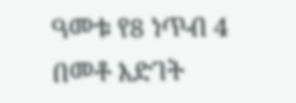ዓመቱ የ8 ነጥብ 4 በመቶ እድገት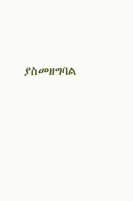ያስመዘግባል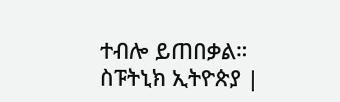ተብሎ ይጠበቃል።
ስፑትኒክ ኢትዮጵያ |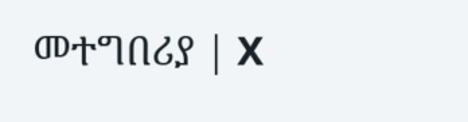መተግበሪያ | X